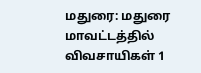மதுரை: மதுரை மாவட்டத்தில் விவசாயிகள் 1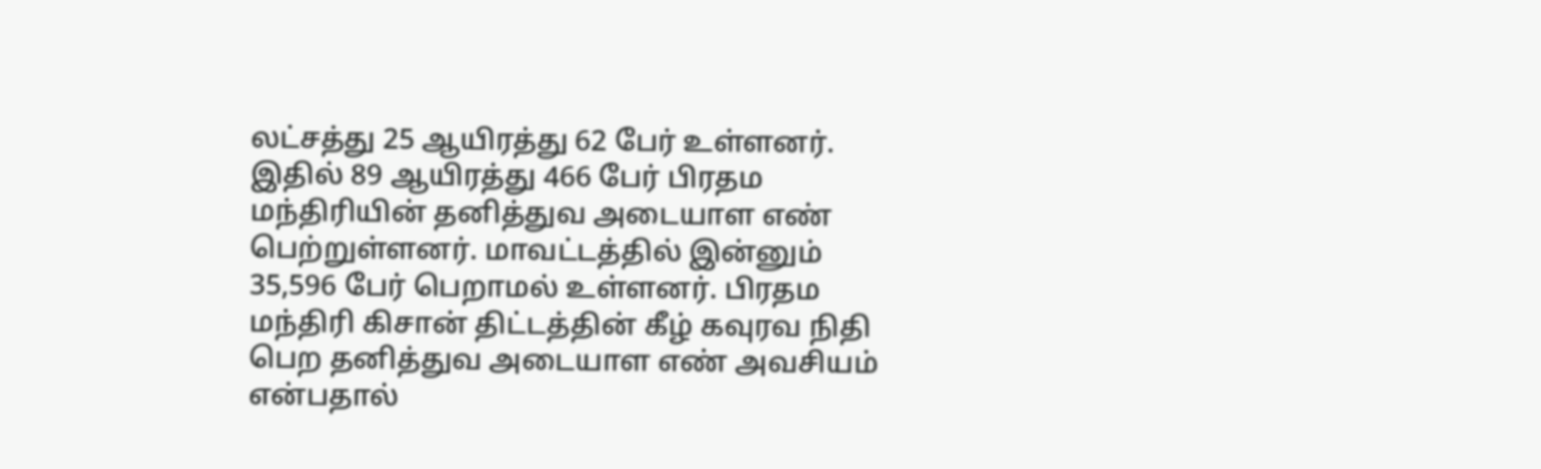லட்சத்து 25 ஆயிரத்து 62 பேர் உள்ளனர். இதில் 89 ஆயிரத்து 466 பேர் பிரதம மந்திரியின் தனித்துவ அடையாள எண் பெற்றுள்ளனர். மாவட்டத்தில் இன்னும் 35,596 பேர் பெறாமல் உள்ளனர். பிரதம மந்திரி கிசான் திட்டத்தின் கீழ் கவுரவ நிதி பெற தனித்துவ அடையாள எண் அவசியம் என்பதால்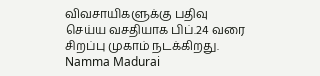விவசாயிகளுக்கு பதிவு செய்ய வசதியாக பிப்.24 வரை சிறப்பு முகாம் நடக்கிறது.
Namma Madurai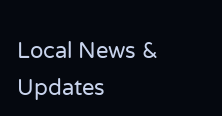Local News & Updates